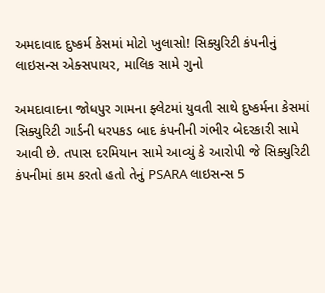અમદાવાદ દુષ્કર્મ કેસમાં મોટો ખુલાસો! સિક્યુરિટી કંપનીનું લાઇસન્સ એક્સપાયર, માલિક સામે ગુનો

અમદાવાદના જોધપુર ગામના ફ્લેટમાં યુવતી સાથે દુષ્કર્મના કેસમાં સિક્યુરિટી ગાર્ડની ધરપકડ બાદ કંપનીની ગંભીર બેદરકારી સામે આવી છે. તપાસ દરમિયાન સામે આવ્યું કે આરોપી જે સિક્યુરિટી કંપનીમાં કામ કરતો હતો તેનું PSARA લાઇસન્સ 5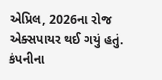એપ્રિલ, 2026ના રોજ એક્સપાયર થઈ ગયું હતું. કંપનીના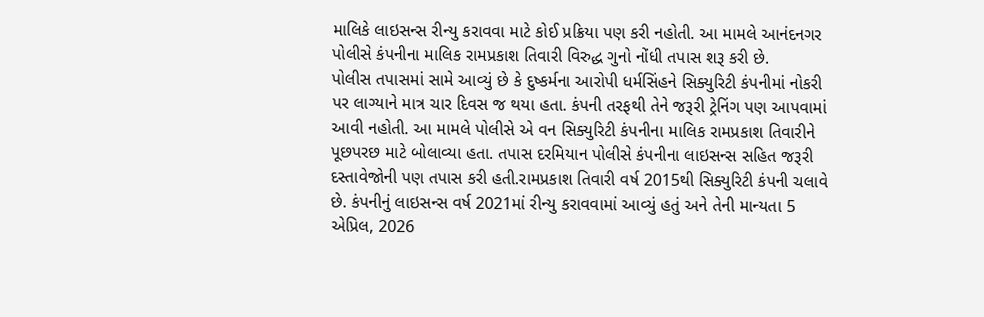માલિકે લાઇસન્સ રીન્યુ કરાવવા માટે કોઈ પ્રક્રિયા પણ કરી નહોતી. આ મામલે આનંદનગર પોલીસે કંપનીના માલિક રામપ્રકાશ તિવારી વિરુદ્ધ ગુનો નોંધી તપાસ શરૂ કરી છે.
પોલીસ તપાસમાં સામે આવ્યું છે કે દુષ્કર્મના આરોપી ધર્મસિંહને સિક્યુરિટી કંપનીમાં નોકરી પર લાગ્યાને માત્ર ચાર દિવસ જ થયા હતા. કંપની તરફથી તેને જરૂરી ટ્રેનિંગ પણ આપવામાં આવી નહોતી. આ મામલે પોલીસે એ વન સિક્યુરિટી કંપનીના માલિક રામપ્રકાશ તિવારીને પૂછપરછ માટે બોલાવ્યા હતા. તપાસ દરમિયાન પોલીસે કંપનીના લાઇસન્સ સહિત જરૂરી દસ્તાવેજોની પણ તપાસ કરી હતી.રામપ્રકાશ તિવારી વર્ષ 2015થી સિક્યુરિટી કંપની ચલાવે છે. કંપનીનું લાઇસન્સ વર્ષ 2021માં રીન્યુ કરાવવામાં આવ્યું હતું અને તેની માન્યતા 5 એપ્રિલ, 2026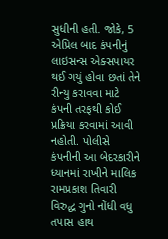સુધીની હતી. જોકે, 5 એપ્રિલ બાદ કંપનીનું લાઇસન્સ એક્સપાયર થઈ ગયું હોવા છતાં તેને રીન્યુ કરાવવા માટે કંપની તરફથી કોઈ પ્રક્રિયા કરવામાં આવી નહોતી. પોલીસે કંપનીની આ બેદરકારીને ધ્યાનમાં રાખીને માલિક રામપ્રકાશ તિવારી વિરુદ્ધ ગુનો નોંધી વધુ તપાસ હાથ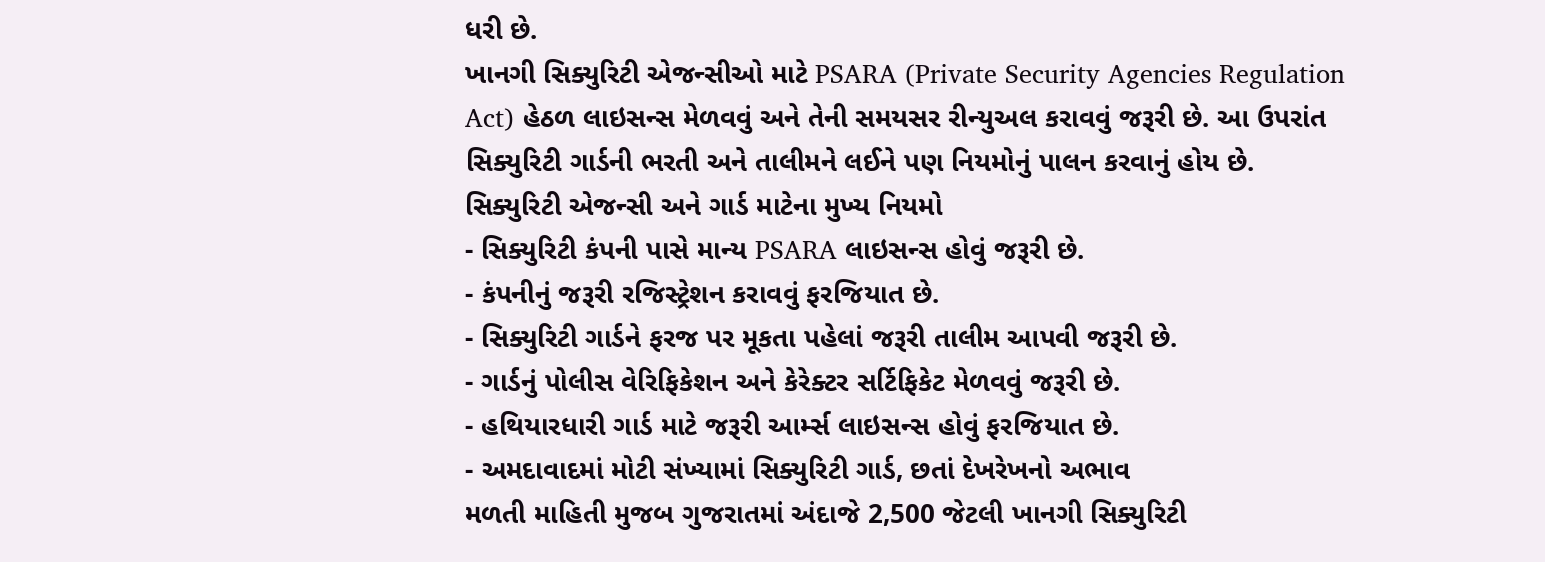ધરી છે.
ખાનગી સિક્યુરિટી એજન્સીઓ માટે PSARA (Private Security Agencies Regulation Act) હેઠળ લાઇસન્સ મેળવવું અને તેની સમયસર રીન્યુઅલ કરાવવું જરૂરી છે. આ ઉપરાંત સિક્યુરિટી ગાર્ડની ભરતી અને તાલીમને લઈને પણ નિયમોનું પાલન કરવાનું હોય છે.
સિક્યુરિટી એજન્સી અને ગાર્ડ માટેના મુખ્ય નિયમો
- સિક્યુરિટી કંપની પાસે માન્ય PSARA લાઇસન્સ હોવું જરૂરી છે.
- કંપનીનું જરૂરી રજિસ્ટ્રેશન કરાવવું ફરજિયાત છે.
- સિક્યુરિટી ગાર્ડને ફરજ પર મૂકતા પહેલાં જરૂરી તાલીમ આપવી જરૂરી છે.
- ગાર્ડનું પોલીસ વેરિફિકેશન અને કેરેક્ટર સર્ટિફિકેટ મેળવવું જરૂરી છે.
- હથિયારધારી ગાર્ડ માટે જરૂરી આર્મ્સ લાઇસન્સ હોવું ફરજિયાત છે.
- અમદાવાદમાં મોટી સંખ્યામાં સિક્યુરિટી ગાર્ડ, છતાં દેખરેખનો અભાવ
મળતી માહિતી મુજબ ગુજરાતમાં અંદાજે 2,500 જેટલી ખાનગી સિક્યુરિટી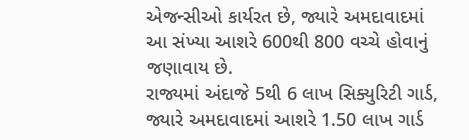એજન્સીઓ કાર્યરત છે, જ્યારે અમદાવાદમાં આ સંખ્યા આશરે 600થી 800 વચ્ચે હોવાનું જણાવાય છે.
રાજ્યમાં અંદાજે 5થી 6 લાખ સિક્યુરિટી ગાર્ડ, જ્યારે અમદાવાદમાં આશરે 1.50 લાખ ગાર્ડ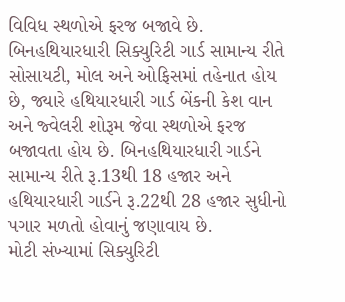વિવિધ સ્થળોએ ફરજ બજાવે છે. બિનહથિયારધારી સિક્યુરિટી ગાર્ડ સામાન્ય રીતે સોસાયટી, મોલ અને ઓફિસમાં તહેનાત હોય છે, જ્યારે હથિયારધારી ગાર્ડ બેંકની કેશ વાન અને જ્વેલરી શોરૂમ જેવા સ્થળોએ ફરજ બજાવતા હોય છે. બિનહથિયારધારી ગાર્ડને સામાન્ય રીતે રૂ.13થી 18 હજાર અને હથિયારધારી ગાર્ડને રૂ.22થી 28 હજાર સુધીનો પગાર મળતો હોવાનું જણાવાય છે.
મોટી સંખ્યામાં સિક્યુરિટી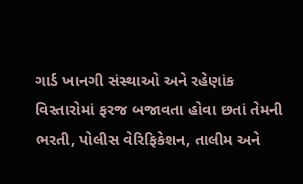ગાર્ડ ખાનગી સંસ્થાઓ અને રહેણાંક વિસ્તારોમાં ફરજ બજાવતા હોવા છતાં તેમની ભરતી, પોલીસ વેરિફિકેશન, તાલીમ અને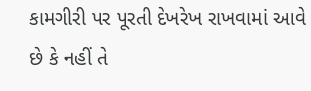કામગીરી પર પૂરતી દેખરેખ રાખવામાં આવે છે કે નહીં તે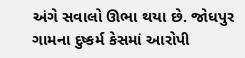અંગે સવાલો ઊભા થયા છે. જોધપુર ગામના દુષ્કર્મ કેસમાં આરોપી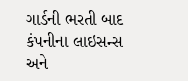ગાર્ડની ભરતી બાદ કંપનીના લાઇસન્સ અને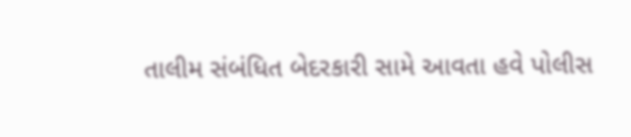તાલીમ સંબંધિત બેદરકારી સામે આવતા હવે પોલીસ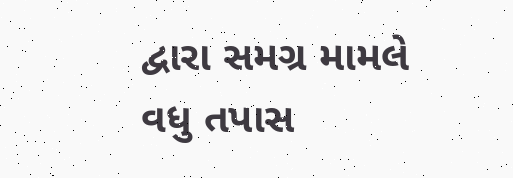દ્વારા સમગ્ર મામલે વધુ તપાસ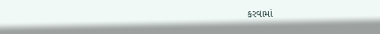કરવામાં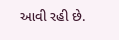આવી રહી છે.